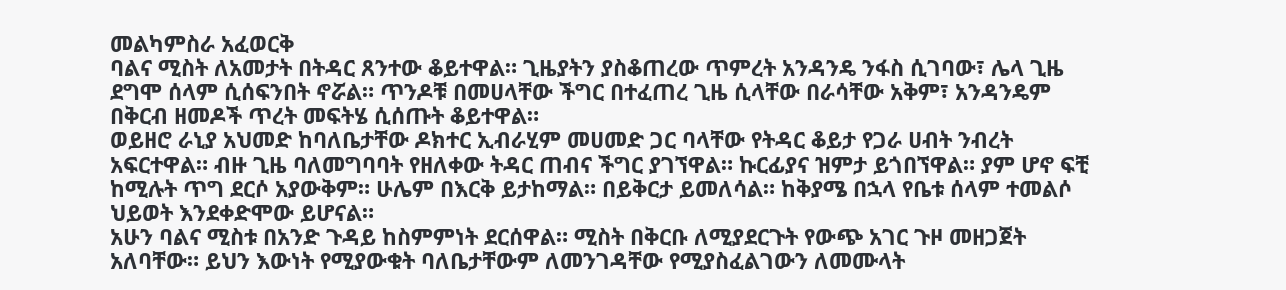መልካምስራ አፈወርቅ
ባልና ሚስት ለአመታት በትዳር ጸንተው ቆይተዋል። ጊዜያትን ያስቆጠረው ጥምረት አንዳንዴ ንፋስ ሲገባው፣ ሌላ ጊዜ ደግሞ ሰላም ሲሰፍንበት ኖሯል። ጥንዶቹ በመሀላቸው ችግር በተፈጠረ ጊዜ ሲላቸው በራሳቸው አቅም፣ አንዳንዴም በቅርብ ዘመዶች ጥረት መፍትሄ ሲሰጡት ቆይተዋል።
ወይዘሮ ራኒያ አህመድ ከባለቤታቸው ዶክተር ኢብራሂም መሀመድ ጋር ባላቸው የትዳር ቆይታ የጋራ ሀብት ንብረት አፍርተዋል። ብዙ ጊዜ ባለመግባባት የዘለቀው ትዳር ጠብና ችግር ያገኘዋል። ኩርፊያና ዝምታ ይጎበኘዋል። ያም ሆኖ ፍቺ ከሚሉት ጥግ ደርሶ አያውቅም። ሁሌም በእርቅ ይታከማል። በይቅርታ ይመለሳል። ከቅያሜ በኋላ የቤቱ ሰላም ተመልሶ ህይወት እንደቀድሞው ይሆናል።
አሁን ባልና ሚስቱ በአንድ ጉዳይ ከስምምነት ደርሰዋል። ሚስት በቅርቡ ለሚያደርጉት የውጭ አገር ጉዞ መዘጋጀት አለባቸው። ይህን እውነት የሚያውቁት ባለቤታቸውም ለመንገዳቸው የሚያስፈልገውን ለመሙላት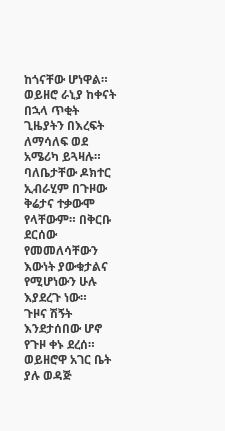ከጎናቸው ሆነዋል። ወይዘሮ ራኒያ ከቀናት በኋላ ጥቂት ጊዜያትን በእረፍት ለማሳለፍ ወደ አሜሪካ ይጓዛሉ። ባለቤታቸው ዶክተር ኢብራሂም በጉዞው ቅሬታና ተቃውሞ የላቸውም። በቅርቡ ደርሰው የመመለሳቸውን እውነት ያውቁታልና የሚሆነውን ሁሉ እያደረጉ ነው።
ጉዞና ሽኝት
እንደታሰበው ሆኖ የጉዞ ቀኑ ደረሰ። ወይዘሮዋ አገር ቤት ያሉ ወዳጅ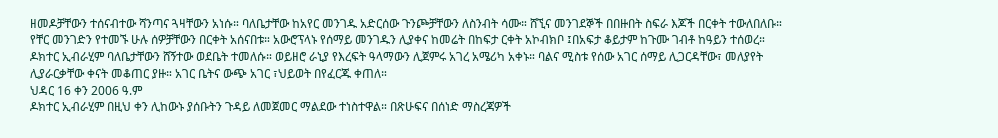ዘመዶቻቸውን ተሰናብተው ሻንጣና ጓዛቸውን አነሱ። ባለቤታቸው ከአየር መንገዱ አድርሰው ጉንጮቻቸውን ለስንብት ሳሙ። ሸኚና መንገደኞች በበዙበት ስፍራ እጆች በርቀት ተውለበለቡ። የቸር መንገድን የተመኙ ሁሉ ሰዎቻቸውን በርቀት አሰናበቱ። አውሮፕላኑ የሰማይ መንገዱን ሊያቀና ከመሬት በከፍታ ርቀት አኮብክቦ ፤በአፍታ ቆይታም ከጉሙ ገብቶ ከዓይን ተሰወረ።
ዶክተር ኢብራሂም ባለቤታቸውን ሸኝተው ወደቤት ተመለሱ። ወይዘሮ ራኒያ የእረፍት ዓላማውን ሊጀምሩ አገረ አሜሪካ አቀኑ። ባልና ሚስቱ የሰው አገር ሰማይ ሊጋርዳቸው፣ መለያየት ሊያራርቃቸው ቀናት መቆጠር ያዙ። አገር ቤትና ውጭ አገር ፣ህይወት በየፈርጁ ቀጠለ።
ህዳር 16 ቀን 2006 ዓ.ም
ዶክተር ኢብራሂም በዚህ ቀን ሊከውኑ ያሰቡትን ጉዳይ ለመጀመር ማልደው ተነስተዋል። በጽሁፍና በሰነድ ማስረጃዎች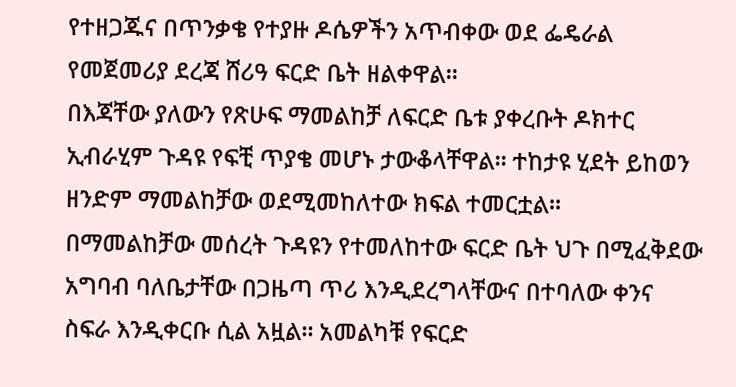የተዘጋጁና በጥንቃቄ የተያዙ ዶሴዎችን አጥብቀው ወደ ፌዴራል የመጀመሪያ ደረጃ ሸሪዓ ፍርድ ቤት ዘልቀዋል።
በእጃቸው ያለውን የጽሁፍ ማመልከቻ ለፍርድ ቤቱ ያቀረቡት ዶክተር ኢብራሂም ጉዳዩ የፍቺ ጥያቄ መሆኑ ታውቆላቸዋል። ተከታዩ ሂደት ይከወን ዘንድም ማመልከቻው ወደሚመከለተው ክፍል ተመርቷል።
በማመልከቻው መሰረት ጉዳዩን የተመለከተው ፍርድ ቤት ህጉ በሚፈቅደው አግባብ ባለቤታቸው በጋዜጣ ጥሪ እንዲደረግላቸውና በተባለው ቀንና ስፍራ እንዲቀርቡ ሲል አዟል። አመልካቹ የፍርድ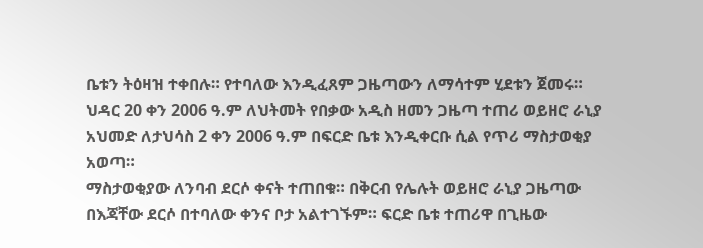ቤቱን ትዕዛዝ ተቀበሉ። የተባለው እንዲፈጸም ጋዜጣውን ለማሳተም ሂደቱን ጀመሩ።
ህዳር 20 ቀን 2006 ዓ.ም ለህትመት የበቃው አዲስ ዘመን ጋዜጣ ተጠሪ ወይዘሮ ራኒያ አህመድ ለታህሳስ 2 ቀን 2006 ዓ.ም በፍርድ ቤቱ እንዲቀርቡ ሲል የጥሪ ማስታወቂያ አወጣ።
ማስታወቂያው ለንባብ ደርሶ ቀናት ተጠበቁ። በቅርብ የሌሉት ወይዘሮ ራኒያ ጋዜጣው በእጃቸው ደርሶ በተባለው ቀንና ቦታ አልተገኙም። ፍርድ ቤቱ ተጠሪዋ በጊዜው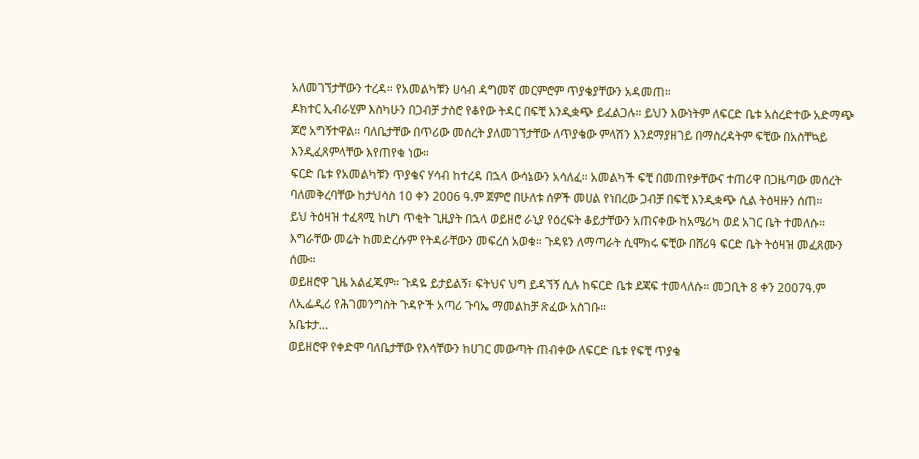አለመገኘታቸውን ተረዳ። የአመልካቹን ሀሳብ ዳግመኛ መርምሮም ጥያቄያቸውን አዳመጠ።
ዶክተር ኢብራሂም እስካሁን በጋብቻ ታስሮ የቆየው ትዳር በፍቺ እንዲቋጭ ይፈልጋሉ። ይህን እውነትም ለፍርድ ቤቱ አስረድተው አድማጭ ጆሮ አግኝተዋል። ባለቤታቸው በጥሪው መሰረት ያለመገኘታቸው ለጥያቄው ምላሽን እንደማያዘገይ በማስረዳትም ፍቺው በአስቸኳይ እንዲፈጸምላቸው እየጠየቁ ነው።
ፍርድ ቤቱ የአመልካቹን ጥያቄና ሃሳብ ከተረዳ በኋላ ውሳኔውን አሳለፈ። አመልካች ፍቺ በመጠየቃቸውና ተጠሪዋ በጋዜጣው መሰረት ባለመቅረባቸው ከታህሳስ 10 ቀን 2006 ዓ.ም ጀምሮ በሁለቱ ሰዎች መሀል የነበረው ጋብቻ በፍቺ እንዲቋጭ ሲል ትዕዛዙን ሰጠ።
ይህ ትዕዛዝ ተፈጻሚ ከሆነ ጥቂት ጊዚያት በኋላ ወይዘሮ ራኒያ የዕረፍት ቆይታቸውን አጠናቀው ከአሜሪካ ወደ አገር ቤት ተመለሱ። እግራቸው መሬት ከመድረሱም የትዳራቸውን መፍረስ አወቁ። ጉዳዩን ለማጣራት ሲሞክሩ ፍቺው በሸሪዓ ፍርድ ቤት ትዕዛዝ መፈጸሙን ሰሙ።
ወይዘሮዋ ጊዜ አልፈጁም። ጉዳዬ ይታይልኝ፣ ፍትህና ህግ ይዳኘኝ ሲሉ ከፍርድ ቤቱ ደጃፍ ተመላለሱ። መጋቢት 8 ቀን 2007ዓ.ም ለኢፌዲሪ የሕገመንግስት ጉዳዮች አጣሪ ጉባኤ ማመልከቻ ጽፈው አስገቡ።
አቤቱታ…
ወይዘሮዋ የቀድሞ ባለቤታቸው የእሳቸውን ከሀገር መውጣት ጠብቀው ለፍርድ ቤቱ የፍቺ ጥያቄ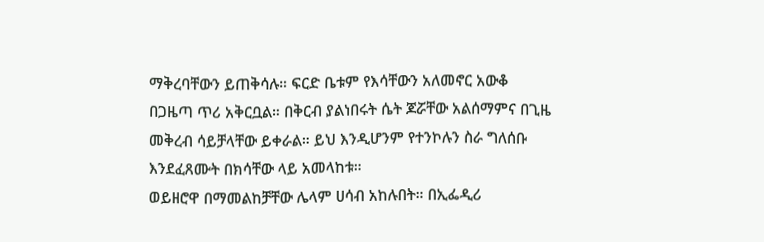ማቅረባቸውን ይጠቅሳሉ። ፍርድ ቤቱም የእሳቸውን አለመኖር አውቆ በጋዜጣ ጥሪ አቅርቧል። በቅርብ ያልነበሩት ሴት ጆሯቸው አልሰማምና በጊዜ መቅረብ ሳይቻላቸው ይቀራል። ይህ እንዲሆንም የተንኮሉን ስራ ግለሰቡ እንደፈጸሙት በክሳቸው ላይ አመላከቱ።
ወይዘሮዋ በማመልከቻቸው ሌላም ሀሳብ አከሉበት። በኢፌዲሪ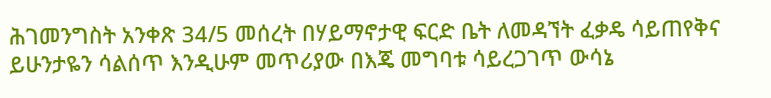ሕገመንግስት አንቀጽ 34/5 መሰረት በሃይማኖታዊ ፍርድ ቤት ለመዳኘት ፈቃዴ ሳይጠየቅና ይሁንታዬን ሳልሰጥ እንዲሁም መጥሪያው በእጄ መግባቱ ሳይረጋገጥ ውሳኔ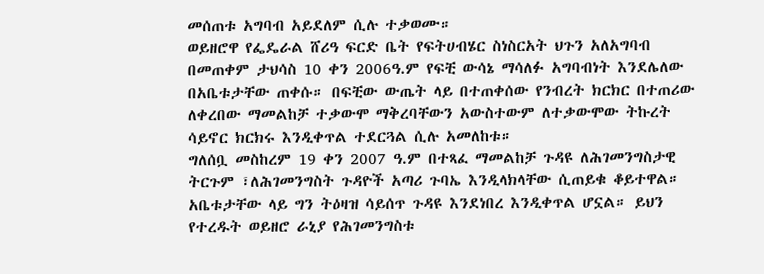መሰጠቱ አግባብ አይደለም ሲሉ ተቃወሙ።
ወይዘሮዋ የፌዴራል ሸሪዓ ፍርድ ቤት የፍትሀብሄር ስነስርአት ህጉን አለአግባብ በመጠቀም ታህሳስ 10 ቀን 2006ዓ.ም የፍቺ ውሳኔ ማሳለፉ አግባብነት እንደሌለው በአቤቱታቸው ጠቀሱ። በፍቺው ውጤት ላይ በተጠቀሰው የንብረት ክርክር በተጠሪው ለቀረበው ማመልከቻ ተቃውሞ ማቅረባቸውን አውስተውም ለተቃውሞው ትኩረት ሳይኖር ክርክሩ እንዲቀጥል ተደርጓል ሲሉ አመለከቱ።
ግለሰቧ መስከረም 19 ቀን 2007 ዓ.ም በተጻፈ ማመልከቻ ጉዳዩ ለሕገመንግስታዊ ትርጉም ፣ለሕገመንግስት ጉዳዮች አጣሪ ጉባኤ እንዲላክላቸው ሲጠይቁ ቆይተዋል። አቤቱታቸው ላይ ግን ትዕዛዝ ሳይሰጥ ጉዳዩ እንደነበረ እንዲቀጥል ሆኗል። ይህን የተረዱት ወይዘሮ ራኒያ የሕገመንግስቱ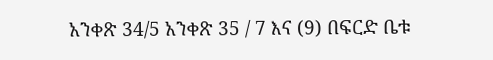አንቀጽ 34/5 አንቀጽ 35 / 7 እና (9) በፍርድ ቤቱ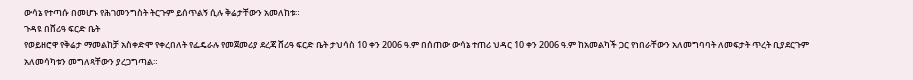ውሳኔ የተጣሱ በመሆኑ የሕገመንግስት ትርጉም ይሰጥልኝ ሲሉ ቅሬታቸውን አመለከቱ።
ጉዳዩ በሸሪዓ ፍርድ ቤት
የወይዘሮዋ የቅሬታ ማመልከቻ አስቀድሞ የቀረበለት የፌዴራሉ የመጀመሪያ ደረጃ ሸሪዓ ፍርድ ቤት ታህሳስ 10 ቀን 2006 ዓ.ም በሰጠው ውሳኔ ተጠሪ ህዳር 10 ቀን 2006 ዓ.ም ከአመልካች ጋር የነበራቸውን አለመግባባት ለመፍታት ጥረት ቢያደርጉም አለመሳካቱን መግለጻቸውን ያረጋግጣል።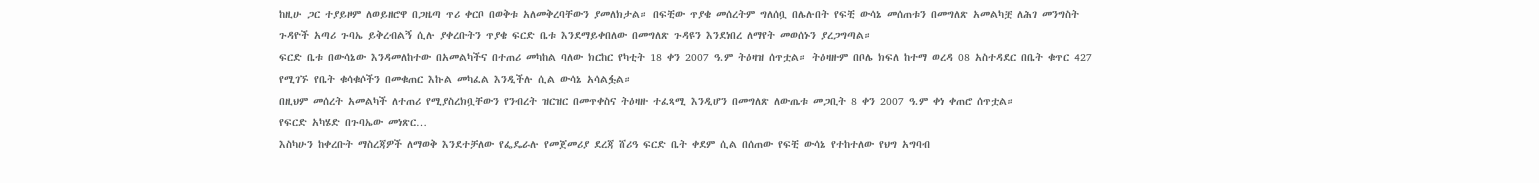ከዚሁ ጋር ተያይዞም ለወይዘሮዋ በጋዜጣ ጥሪ ቀርቦ በወቅቱ አለመቅረባቸውን ያመለክታል። በፍቺው ጥያቄ መሰረትም ግለሰቧ በሌሉበት የፍቺ ውሳኔ መሰጠቱን በመግለጽ አመልካቿ ለሕገ መንግስት ጉዳዮች አጣሪ ጉባኤ ይቅረብልኝ ሲሉ ያቀረቡትን ጥያቄ ፍርድ ቤቱ እንደማይቀበለው በመግለጽ ጉዳዩን እንደነበረ ለማየት መወሰኑን ያረጋግጣል።
ፍርድ ቤቱ በውሳኔው እንዳመለከተው በአመልካችና በተጠሪ መካከል ባለው ክርከር የካቲት 18 ቀን 2007 ዓ.ም ትዕዛዝ ሰጥቷል። ትዕዛዙም በቦሌ ክፍለ ከተማ ወረዳ 08 አስተዳደር በቤት ቁጥር 427 የሚገኙ የቤት ቁሳቁሶችን በመቁጠር እኩል መካፈል እንዲችሉ ሲል ውሳኔ አሳልፏል።
በዚህም መሰረት አመልካች ለተጠሪ የሚያስረክቧቸውን የንብረት ዝርዝር በመጥቀስና ትዕዛዙ ተፈጻሚ እንዲሆን በመግለጽ ለውጤቱ መጋቢት 8 ቀን 2007 ዓ.ም ቀነ ቀጠሮ ሰጥቷል።
የፍርድ አካሄድ በጉባኤው መነጽር…
እስካሁን ከቀረቡት ማስረጃዎች ለማወቅ እንደተቻለው የፌዴራሉ የመጀመሪያ ደረጃ ሸሪዓ ፍርድ ቤት ቀደም ሲል በሰጠው የፍቺ ውሳኔ የተከተለው የህግ አግባብ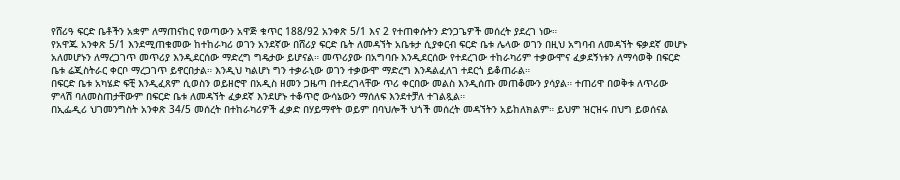የሸሪዓ ፍርድ ቤቶችን አቋም ለማጠናከር የወጣውን አዋጅ ቁጥር 188/92 አንቀጽ 5/1 እና 2 የተጠቀሱትን ድንጋጌዎች መሰረት ያደረገ ነው።
የአዋጁ አንቀጽ 5/1 እንደሚጠቁመው ከተከራካሪ ወገን አንደኛው በሸሪያ ፍርድ ቤት ለመዳኘት አቤቱታ ሲያቀርብ ፍርድ ቤቱ ሌላው ወገን በዚህ አግባብ ለመዳኘት ፍቃደኛ መሆኑ አለመሆኑን ለማረጋገጥ መጥሪያ እንዲደርሰው ማድረግ ግዴታው ይሆናል። መጥሪያው በአግባቡ እንዲደርሰው የተደረገው ተከራካሪም ተቃውሞና ፈቃደኝነቱን ለማሳወቅ በፍርድ ቤቱ ሬጂስትራር ቀርቦ ማረጋገጥ ይኖርበታል። እንዲህ ካልሆነ ግን ተቃራኒው ወገን ተቃውሞ ማድረግ እንዳልፈለገ ተደርጎ ይቆጠራል።
በፍርድ ቤቱ አካሄድ ፍቺ እንዲፈጸም ሲወስን ወይዘሮዋ በአዲስ ዘመን ጋዜጣ በተደረገላቸው ጥሪ ቀርበው መልስ እንዲሰጡ መጠቆሙን ያሳያል። ተጠሪዋ በወቅቱ ለጥሪው ምላሽ ባለመስጠታቸውም በፍርድ ቤቱ ለመዳኘት ፈቃደኛ እንደሆኑ ተቆጥሮ ውሳኔውን ማሰለፍ እንደተቻለ ተገልጿል።
በኢፌዲሪ ህገመንግስት አንቀጽ 34/5 መሰረት በተከራካሪዎች ፈቃድ በሃይማኖት ወይም በባህሎች ህጎች መሰረት መዳኘትን አይከለክልም። ይህም ዝርዝሩ በህግ ይወሰናል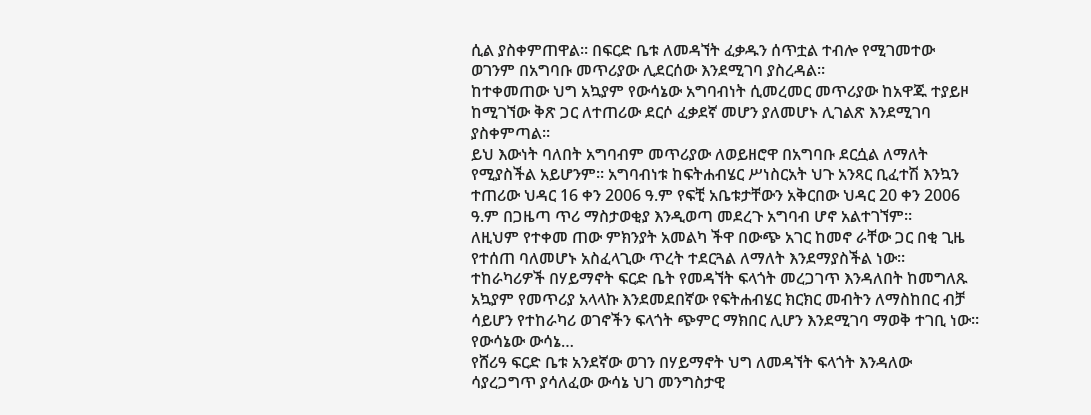ሲል ያስቀምጠዋል። በፍርድ ቤቱ ለመዳኘት ፈቃዱን ሰጥቷል ተብሎ የሚገመተው ወገንም በአግባቡ መጥሪያው ሊደርሰው እንደሚገባ ያስረዳል።
ከተቀመጠው ህግ አኳያም የውሳኔው አግባብነት ሲመረመር መጥሪያው ከአዋጁ ተያይዞ ከሚገኘው ቅጽ ጋር ለተጠሪው ደርሶ ፈቃደኛ መሆን ያለመሆኑ ሊገልጽ እንደሚገባ ያስቀምጣል።
ይህ እውነት ባለበት አግባብም መጥሪያው ለወይዘሮዋ በአግባቡ ደርሷል ለማለት የሚያስችል አይሆንም። አግባብነቱ ከፍትሐብሄር ሥነስርአት ህጉ አንጻር ቢፈተሽ እንኳን ተጠሪው ህዳር 16 ቀን 2006 ዓ.ም የፍቺ አቤቱታቸውን አቅርበው ህዳር 20 ቀን 2006 ዓ.ም በጋዜጣ ጥሪ ማስታወቂያ እንዲወጣ መደረጉ አግባብ ሆኖ አልተገኘም።
ለዚህም የተቀመ ጠው ምክንያት አመልካ ችዋ በውጭ አገር ከመኖ ራቸው ጋር በቂ ጊዜ የተሰጠ ባለመሆኑ አስፈላጊው ጥረት ተደርጓል ለማለት እንደማያስችል ነው። ተከራካሪዎች በሃይማኖት ፍርድ ቤት የመዳኘት ፍላጎት መረጋገጥ እንዳለበት ከመግለጹ አኳያም የመጥሪያ አላላኩ እንደመደበኛው የፍትሐብሄር ክርክር መብትን ለማስከበር ብቻ ሳይሆን የተከራካሪ ወገኖችን ፍላጎት ጭምር ማክበር ሊሆን እንደሚገባ ማወቅ ተገቢ ነው።
የውሳኔው ውሳኔ…
የሸሪዓ ፍርድ ቤቱ አንደኛው ወገን በሃይማኖት ህግ ለመዳኘት ፍላጎት እንዳለው ሳያረጋግጥ ያሳለፈው ውሳኔ ህገ መንግስታዊ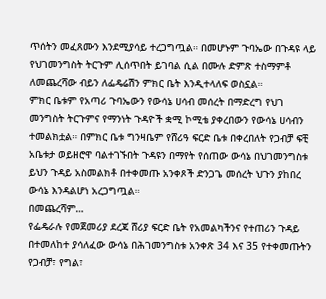ጥሰትን መፈጸሙን እንደሚያሳይ ተረጋግጧል። በመሆኑም ጉባኤው በጉዳዩ ላይ የህገመንግስት ትርጉም ሊሰጥበት ይገባል ሲል በሙሉ ድምጽ ተስማምቶ ለመጨረሻው ብይን ለፌዴሬሽን ምክር ቤት እንዲተላለፍ ወስኗል።
ምክር ቤቱም የአጣሪ ጉባኤውን የውሳኔ ሀሳብ መሰረት በማድረግ የህገ መንግስት ትርጉምና የማንነት ጉዳዮች ቋሚ ኮሚቴ ያቀረበውን የውሳኔ ሀሳብን ተመልክቷል። በምክር ቤቱ ግንዛቤም የሸሪዓ ፍርድ ቤቱ በቀረበለት የጋብቻ ፍቺ አቤቱታ ወይዘሮዋ ባልተገኙበት ጉዳዩን በማየት የሰጠው ውሳኔ በህገመንግስቱ ይህን ጉዳይ አስመልክቶ በተቀመጡ አንቀጾች ድንጋጌ መሰረት ህጉን ያከበረ ውሳኔ እንዳልሆነ አረጋግጧል።
በመጨረሻም…
የፌዴራሉ የመጀመሪያ ደረጃ ሸሪያ ፍርድ ቤት የአመልካችንና የተጠሪን ጉዳይ በተመለከተ ያሳለፈው ውሳኔ በሕገመንግስቱ አንቀጽ 34 እና 35 የተቀመጡትን የጋብቻ፣ የግል፣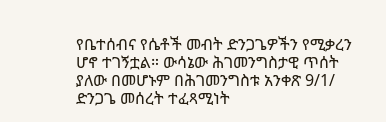የቤተሰብና የሴቶች መብት ድንጋጌዎችን የሚቃረን ሆኖ ተገኝቷል። ውሳኔው ሕገመንግስታዊ ጥሰት ያለው በመሆኑም በሕገመንግስቱ አንቀጽ 9/1/ ድንጋጌ መሰረት ተፈጻሚነት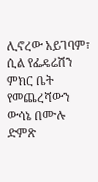ሊኖረው አይገባም፣ ሲል የፌዴሬሽን ምክር ቤት የመጨረሻውን ውሳኔ በሙሉ ድምጽ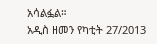አሳልፏል።
አዲስ ዘመን የካቲት 27/2013